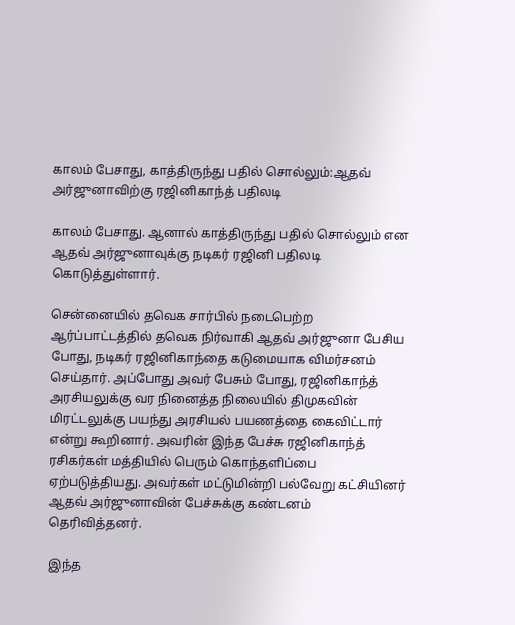காலம் பேசாது, காத்திருந்து பதில் சொல்லும்:ஆதவ் அர்ஜுனாவிற்கு ரஜினிகாந்த் பதிலடி

காலம் பேசாது. ஆனால் காத்திருந்து பதில் சொல்லும் என ஆதவ் அர்ஜுனாவுக்கு நடிகர் ரஜினி பதிலடி கொடுத்துள்ளார்.

சென்னையில் தவெக சார்பில் நடைபெற்ற ஆர்ப்பாட்டத்தில் தவெக நிர்வாகி ஆதவ் அர்ஜுனா பேசிய போது, நடிகர் ரஜினிகாந்தை கடுமையாக விமர்சனம் செய்தார். அப்போது அவர் பேசும் போது, ரஜினிகாந்த் அரசியலுக்கு வர நினைத்த நிலையில் திமுகவின் மிரட்டலுக்கு பயந்து அரசியல் பயணத்தை கைவிட்டார் என்று கூறினார். அவரின் இந்த பேச்சு ரஜினிகாந்த் ரசிகர்கள் மத்தியில் பெரும் கொந்தளிப்பை ஏற்படுத்தியது. அவர்கள் மட்டுமின்றி பல்வேறு கட்சியினர் ஆதவ் அர்ஜுனாவின் பேச்சுக்கு கண்டனம் தெரிவித்தனர்.

இந்த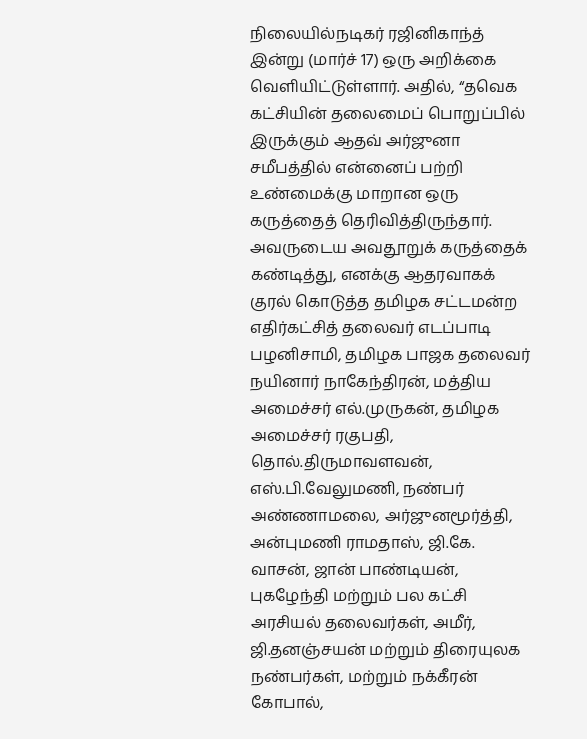நிலையில்நடிகர் ரஜினிகாந்த் இன்று (மார்ச் 17) ஒரு அறிக்கை வெளியிட்டுள்ளார். அதில், “தவெக கட்சியின் தலைமைப் பொறுப்பில் இருக்கும் ஆதவ் அர்ஜுனா சமீபத்தில் என்னைப் பற்றி உண்மைக்கு மாறான ஒரு கருத்தைத் தெரிவித்திருந்தார். அவருடைய அவதூறுக் கருத்தைக் கண்டித்து, எனக்கு ஆதரவாகக் குரல் கொடுத்த தமிழக சட்டமன்ற எதிர்கட்சித் தலைவர் எடப்பாடி பழனிசாமி, தமிழக பாஜக தலைவர் நயினார் நாகேந்திரன், மத்திய அமைச்சர் எல்.முருகன், தமிழக அமைச்சர் ரகுபதி, தொல்.திருமாவளவன், எஸ்.பி.வேலுமணி, நண்பர் அண்ணாமலை, அர்ஜுனமூர்த்தி, அன்புமணி ராமதாஸ், ஜி.கே. வாசன், ஜான் பாண்டியன், புகழேந்தி மற்றும் பல கட்சி அரசியல் தலைவர்கள், அமீர், ஜி.தனஞ்சயன் மற்றும் திரையுலக நண்பர்கள், மற்றும் நக்கீரன் கோபால்,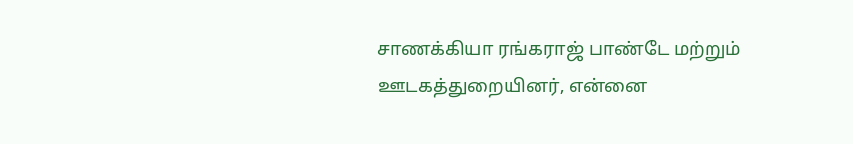சாணக்கியா ரங்கராஜ் பாண்டே மற்றும் ஊடகத்துறையினர், என்னை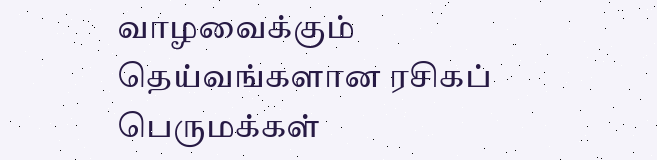வாழவைக்கும் தெய்வங்களான ரசிகப் பெருமக்கள்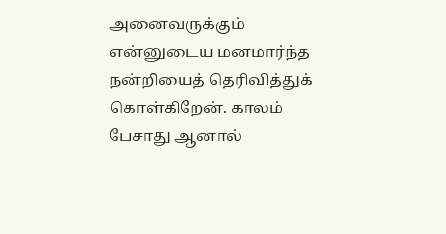அனைவருக்கும் என்னுடைய மனமார்ந்த நன்றியைத் தெரிவித்துக் கொள்கிறேன். காலம் பேசாது ஆனால்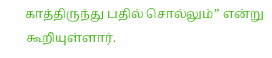காத்திருந்து பதில் சொல்லும்” என்று கூறியுள்ளார்.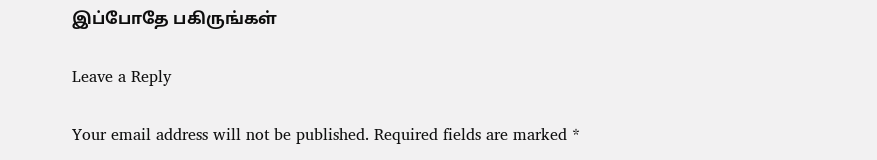இப்போதே பகிருங்கள்

Leave a Reply

Your email address will not be published. Required fields are marked *